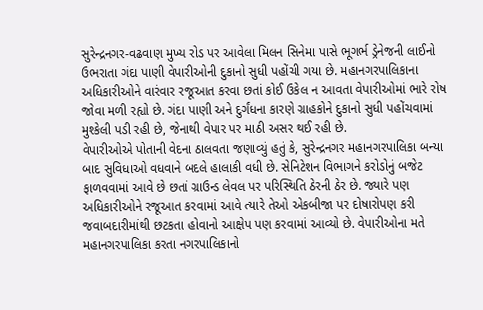સુરેન્દ્રનગર-વઢવાણ મુખ્ય રોડ પર આવેલા મિલન સિનેમા પાસે ભૂગર્ભ ડ્રેનેજની લાઈનો ઉભરાતા ગંદા પાણી વેપારીઓની દુકાનો સુધી પહોંચી ગયા છે. મહાનગરપાલિકાના અધિકારીઓને વારંવાર રજૂઆત કરવા છતાં કોઈ ઉકેલ ન આવતા વેપારીઓમાં ભારે રોષ જોવા મળી રહ્યો છે. ગંદા પાણી અને દુર્ગંધના કારણે ગ્રાહકોને દુકાનો સુધી પહોંચવામાં મુશ્કેલી પડી રહી છે, જેનાથી વેપાર પર માઠી અસર થઈ રહી છે.
વેપારીઓએ પોતાની વેદના ઠાલવતા જણાવ્યું હતું કે, સુરેન્દ્રનગર મહાનગરપાલિકા બન્યા બાદ સુવિધાઓ વધવાને બદલે હાલાકી વધી છે. સેનિટેશન વિભાગને કરોડોનું બજેટ ફાળવવામાં આવે છે છતાં ગ્રાઉન્ડ લેવલ પર પરિસ્થિતિ ઠેરની ઠેર છે. જ્યારે પણ અધિકારીઓને રજૂઆત કરવામાં આવે ત્યારે તેઓ એકબીજા પર દોષારોપણ કરી જવાબદારીમાંથી છટકતા હોવાનો આક્ષેપ પણ કરવામાં આવ્યો છે. વેપારીઓના મતે મહાનગરપાલિકા કરતા નગરપાલિકાનો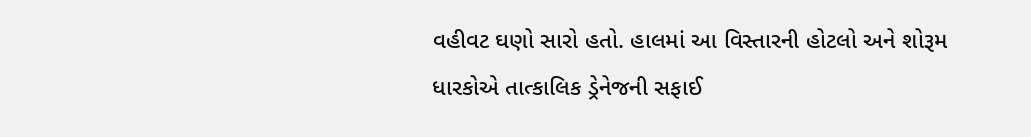વહીવટ ઘણો સારો હતો. હાલમાં આ વિસ્તારની હોટલો અને શોરૂમ ધારકોએ તાત્કાલિક ડ્રેનેજની સફાઈ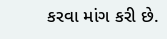કરવા માંગ કરી છે.